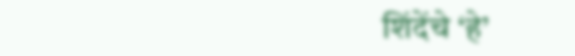शिंदेंचे ‘हे’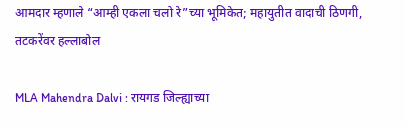आमदार म्हणाले “आम्ही एकला चलो रे”च्या भूमिकेत; महायुतीत वादाची ठिणगी, तटकरेंवर हल्लाबोल

MLA Mahendra Dalvi : रायगड जिल्ह्याच्या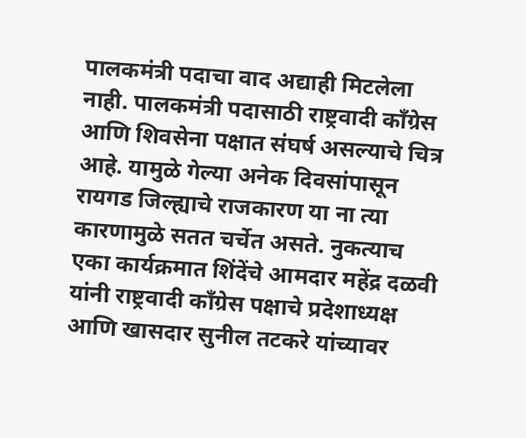पालकमंत्री पदाचा वाद अद्याही मिटलेला नाही. पालकमंत्री पदासाठी राष्ट्रवादी काँग्रेस आणि शिवसेना पक्षात संघर्ष असल्याचे चित्र आहे. यामुळे गेल्या अनेक दिवसांपासून रायगड जिल्ह्याचे राजकारण या ना त्या कारणामुळे सतत चर्चेत असते. नुकत्याच एका कार्यक्रमात शिंदेंचे आमदार महेंद्र दळवी यांनी राष्ट्रवादी काँग्रेस पक्षाचे प्रदेशाध्यक्ष आणि खासदार सुनील तटकरे यांच्यावर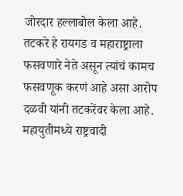जोरदार हल्लाबोल केला आहे.
तटकरे हे रायगड व महाराष्ट्राला फसवणारे नेते असून त्यांचं कामच फसवणूक करणं आहे असा आरोप दळवी यांनी तटकरेंवर केला आहे. महायुतीमध्ये राष्ट्रवादी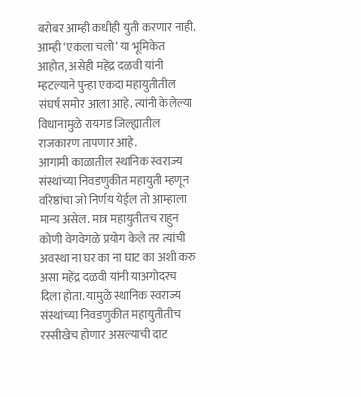बरोबर आम्ही कधीही युती करणार नाही. आम्ही ‘एकला चलो’ या भूमिकेत आहोत, असेही महेंद्र दळवी यांनी म्हटल्याने पुन्हा एकदा महायुतीतील संघर्ष समोर आला आहे. त्यांनी केलेल्या विधानामुळे रायगड जिल्ह्यातील राजकारण तापणार आहे.
आगामी काळातील स्थानिक स्वराज्य संस्थांच्या निवडणुकीत महायुती म्हणून वरिष्ठांचा जो निर्णय येईल तो आम्हाला मान्य असेल. मात्र महायुतीतच राहुन कोणी वेगवेगळे प्रयोग केले तर त्यांची अवस्था ना घर का ना घाट का अशी करु असा महेंद्र दळवी यांनी याअगोदरच दिला होता. यामुळे स्थानिक स्वराज्य संस्थांच्या निवडणुकीत महायुतीतीच रस्सीखेच होणार असल्याची दाट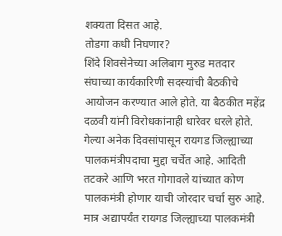शक्यता दिसत आहे.
तोडगा कधी निघणार?
शिंदे शिवसेनेच्या अलिबाग मुरुड मतदार संघाच्या कार्यकारिणी सदस्यांची बैठकीचे आयोजन करण्यात आले होते. या बैठकीत महेंद्र दळवी यांनी विरोधकांनाही धारेवर धरले होते. गेल्या अनेक दिवसांपासून रायगड जिल्ह्याच्या पालकमंत्रीपदाचा मुद्दा चर्चेत आहे. आदिती तटकरे आणि भरत गोगावले यांच्यात कोण पालकमंत्री होणार याची जोरदार चर्चा सुरु आहे. मात्र अद्यापर्यंत रायगड जिल्ह्याच्या पालकमंत्री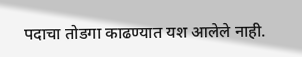पदाचा तोडगा काढण्यात यश आलेले नाही.